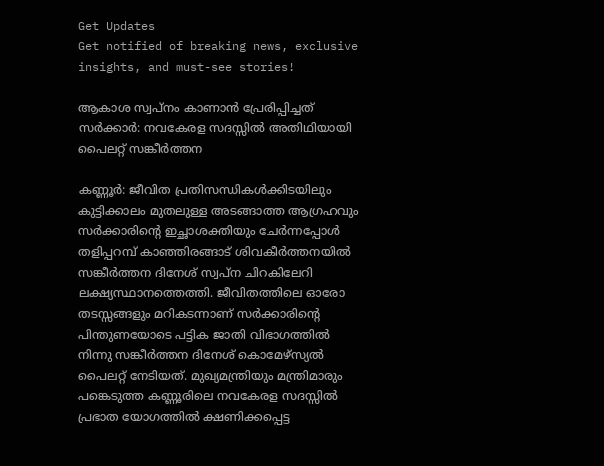Get Updates
Get notified of breaking news, exclusive insights, and must-see stories!

ആകാശ സ്വപ്‌നം കാണാന്‍ പ്രേരിപ്പിച്ചത് സര്‍ക്കാര്‍: നവകേരള സദസ്സില്‍ അതിഥിയായി പൈലറ്റ് സങ്കീര്‍ത്തന

കണ്ണൂര്‍: ജീവിത പ്രതിസന്ധികള്‍ക്കിടയിലും കുട്ടിക്കാലം മുതലുള്ള അടങ്ങാത്ത ആഗ്രഹവും സര്‍ക്കാരിന്റെ ഇച്ഛാശക്തിയും ചേര്‍ന്നപ്പോള്‍ തളിപ്പറമ്പ് കാഞ്ഞിരങ്ങാട് ശിവകീര്‍ത്തനയില്‍ സങ്കീര്‍ത്തന ദിനേശ് സ്വപ്ന ചിറകിലേറി ലക്ഷ്യസ്ഥാനത്തെത്തി. ജീവിതത്തിലെ ഓരോ തടസ്സങ്ങളും മറികടന്നാണ് സര്‍ക്കാരിന്റെ പിന്തുണയോടെ പട്ടിക ജാതി വിഭാഗത്തില്‍ നിന്നു സങ്കീര്‍ത്തന ദിനേശ് കൊമേഴ്‌സ്യല്‍ പൈലറ്റ് നേടിയത്. മുഖ്യമന്ത്രിയും മന്ത്രിമാരും പങ്കെടുത്ത കണ്ണൂരിലെ നവകേരള സദസ്സില്‍ പ്രഭാത യോഗത്തില്‍ ക്ഷണിക്കപ്പെട്ട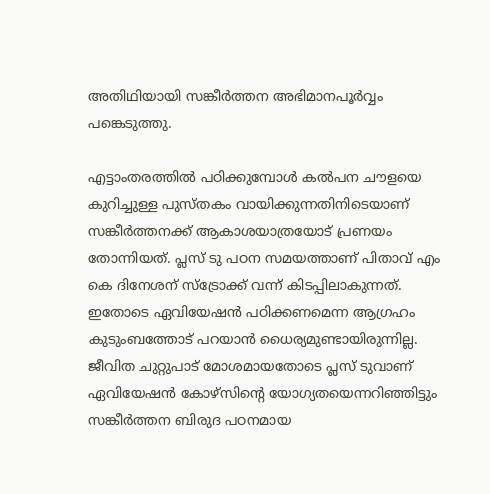അതിഥിയായി സങ്കീര്‍ത്തന അഭിമാനപൂര്‍വ്വം പങ്കെടുത്തു.

എട്ടാംതരത്തില്‍ പഠിക്കുമ്പോള്‍ കല്‍പന ചൗളയെ കുറിച്ചുള്ള പുസ്തകം വായിക്കുന്നതിനിടെയാണ് സങ്കീര്‍ത്തനക്ക് ആകാശയാത്രയോട് പ്രണയം തോന്നിയത്. പ്ലസ് ടു പഠന സമയത്താണ് പിതാവ് എം കെ ദിനേശന് സ്‌ട്രോക്ക് വന്ന് കിടപ്പിലാകുന്നത്. ഇതോടെ ഏവിയേഷന്‍ പഠിക്കണമെന്ന ആഗ്രഹം കുടുംബത്തോട് പറയാന്‍ ധൈര്യമുണ്ടായിരുന്നില്ല. ജീവിത ചുറ്റുപാട് മോശമായതോടെ പ്ലസ് ടുവാണ് ഏവിയേഷന്‍ കോഴ്‌സിന്റെ യോഗ്യതയെന്നറിഞ്ഞിട്ടും സങ്കീര്‍ത്തന ബിരുദ പഠനമായ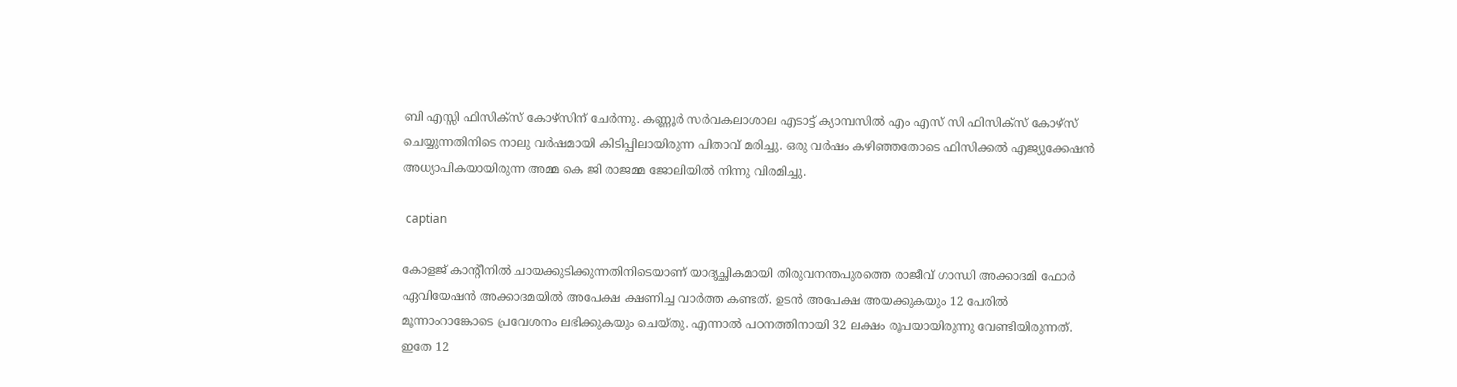ബി എസ്സി ഫിസിക്‌സ് കോഴ്‌സിന് ചേര്‍ന്നു. കണ്ണൂര്‍ സര്‍വകലാശാല എടാട്ട് ക്യാമ്പസില്‍ എം എസ് സി ഫിസിക്‌സ് കോഴ്‌സ് ചെയ്യുന്നതിനിടെ നാലു വര്‍ഷമായി കിടിപ്പിലായിരുന്ന പിതാവ് മരിച്ചു. ഒരു വര്‍ഷം കഴിഞ്ഞതോടെ ഫിസിക്കല്‍ എജ്യുക്കേഷന്‍ അധ്യാപികയായിരുന്ന അമ്മ കെ ജി രാജമ്മ ജോലിയില്‍ നിന്നു വിരമിച്ചു.

 captian

കോളജ് കാന്റീനില്‍ ചായക്കുടിക്കുന്നതിനിടെയാണ് യാദൃച്ഛികമായി തിരുവനന്തപുരത്തെ രാജീവ് ഗാന്ധി അക്കാദമി ഫോര്‍ ഏവിയേഷന്‍ അക്കാദമയില്‍ അപേക്ഷ ക്ഷണിച്ച വാര്‍ത്ത കണ്ടത്. ഉടന്‍ അപേക്ഷ അയക്കുകയും 12 പേരില്‍ മൂന്നാംറാങ്കോടെ പ്രവേശനം ലഭിക്കുകയും ചെയ്തു. എന്നാല്‍ പഠനത്തിനായി 32 ലക്ഷം രൂപയായിരുന്നു വേണ്ടിയിരുന്നത്. ഇതേ 12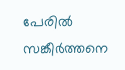പേരില്‍ സങ്കീര്‍ത്തനെ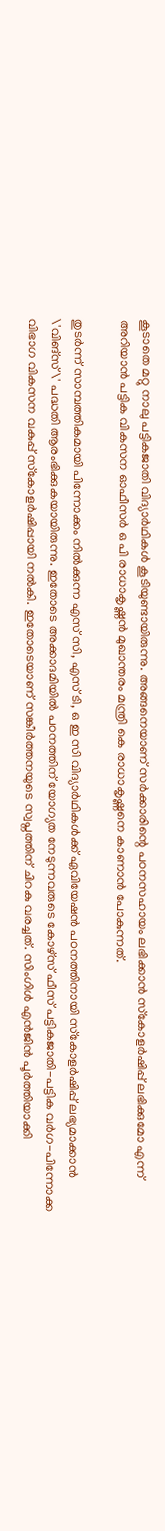കൂടാതെ മറ്റു നാലു പട്ടികജാതി വിദ്യാര്‍ഥികള്‍ കൂടിയുണ്ടായിരുന്നു. അങ്ങനെയാണ് സര്‍ക്കാരിന്റെ പഠനസഹായം ലഭിക്കാന്‍ സ്‌കോളര്‍ഷിപ്പ് ലഭിക്കുമോ എന്ന് അറിയാന്‍ പട്ടിക വികസന ഓഫീസര്‍ ഒ പി രാധാകൃഷ്ണന്‍ മുഖാന്തരം മന്ത്രി കെ രാധാകൃഷ്ണനെ കാണാന്‍ പോകുന്നത്.

തുടര്‍ന്ന് സാമ്പത്തികമായി പിന്നോക്കം നില്‍ക്കുന്ന എസ് സി, എസ് ടി, ഒ ഇ സി വിദ്യാര്‍ഥികള്‍ക്ക് ഏവിയേഷന്‍ പഠനത്തിനായി സ്‌കോളര്‍ഷിപ്പ് ലഭ്യമാക്കാന്‍ \'വിങ്‌സ്\' പദ്ധതി ആരംഭിക്കുകയായിരുന്നു. ഇതോടെ അക്കാദമിയില്‍ പഠനത്തിന് യോഗ്യത നേടുന്നവരുടെ കോഴ്‌സ് ഫീസ് പട്ടികജാതി-പട്ടിക വര്‍ഗ-പിന്നോക്ക വിഭാഗ വികസന വകുപ്പ് സ്‌കോളര്‍ഷിപ്പായി നല്‍കി. ഇതോടെയാണ് സങ്കീര്‍ത്തനയുടെ സ്വപ്നത്തിന് ചിറകു വരച്ചത്. സിംഗിള്‍ എന്‍ജിന്‍ പൂര്‍ത്തിയാക്കി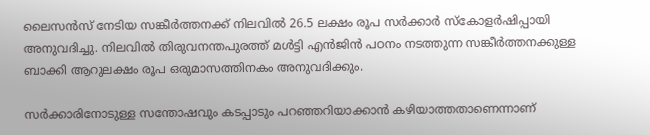ലൈസന്‍സ് നേടിയ സങ്കീര്‍ത്തനക്ക് നിലവില്‍ 26.5 ലക്ഷം രൂപ സര്‍ക്കാര്‍ സ്‌കോളര്‍ഷിപ്പായി അനുവദിച്ചു. നിലവില്‍ തിരുവനന്തപുരത്ത് മള്‍ട്ടി എന്‍ജിന്‍ പഠനം നടത്തുന്ന സങ്കീര്‍ത്തനക്കുള്ള ബാക്കി ആറുലക്ഷം രൂപ ഒരുമാസത്തിനകം അനുവദിക്കും.

സര്‍ക്കാരിനോടുള്ള സന്തോഷവും കടപ്പാടും പറഞ്ഞറിയാക്കാന്‍ കഴിയാത്തതാണെന്നാണ്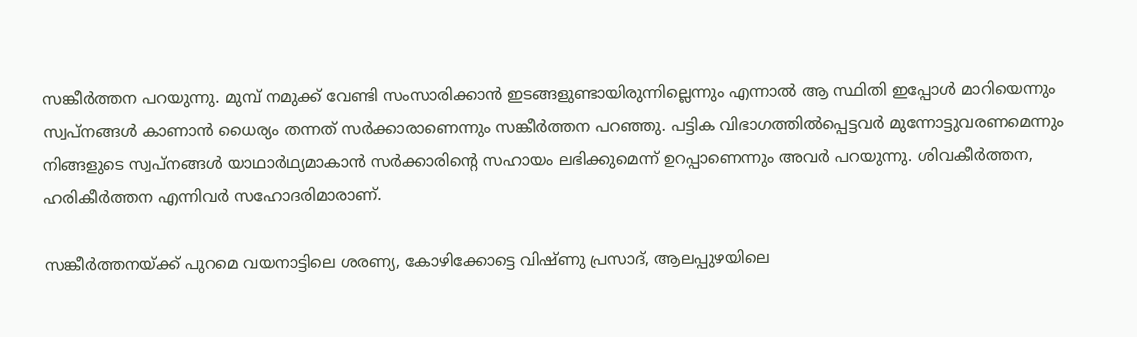സങ്കീര്‍ത്തന പറയുന്നു. മുമ്പ് നമുക്ക് വേണ്ടി സംസാരിക്കാന്‍ ഇടങ്ങളുണ്ടായിരുന്നില്ലെന്നും എന്നാല്‍ ആ സ്ഥിതി ഇപ്പോള്‍ മാറിയെന്നും സ്വപ്നങ്ങള്‍ കാണാന്‍ ധൈര്യം തന്നത് സര്‍ക്കാരാണെന്നും സങ്കീര്‍ത്തന പറഞ്ഞു. പട്ടിക വിഭാഗത്തില്‍പ്പെട്ടവര്‍ മുന്നോട്ടുവരണമെന്നും നിങ്ങളുടെ സ്വപ്നങ്ങള്‍ യാഥാര്‍ഥ്യമാകാന്‍ സര്‍ക്കാരിന്റെ സഹായം ലഭിക്കുമെന്ന് ഉറപ്പാണെന്നും അവര്‍ പറയുന്നു. ശിവകീര്‍ത്തന, ഹരികീര്‍ത്തന എന്നിവര്‍ സഹോദരിമാരാണ്.

സങ്കീര്‍ത്തനയ്ക്ക് പുറമെ വയനാട്ടിലെ ശരണ്യ, കോഴിക്കോട്ടെ വിഷ്ണു പ്രസാദ്, ആലപ്പുഴയിലെ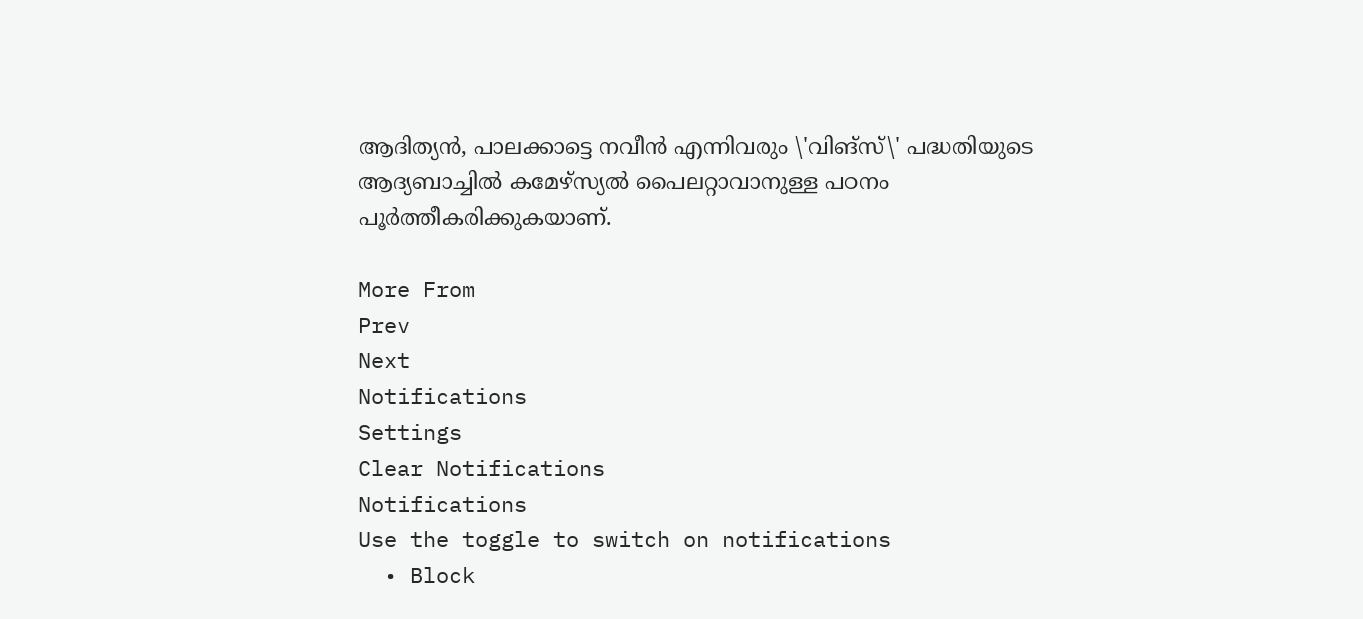ആദിത്യന്‍, പാലക്കാട്ടെ നവീന്‍ എന്നിവരും \'വിങ്സ്\' പദ്ധതിയുടെ ആദ്യബാച്ചില്‍ കമേഴ്സ്യല്‍ പൈലറ്റാവാനുള്ള പഠനം പൂര്‍ത്തീകരിക്കുകയാണ്.

More From
Prev
Next
Notifications
Settings
Clear Notifications
Notifications
Use the toggle to switch on notifications
  • Block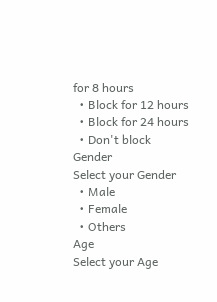for 8 hours
  • Block for 12 hours
  • Block for 24 hours
  • Don't block
Gender
Select your Gender
  • Male
  • Female
  • Others
Age
Select your Age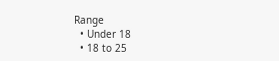Range
  • Under 18
  • 18 to 25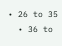• 26 to 35
  • 36 to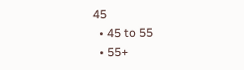45
  • 45 to 55
  • 55+